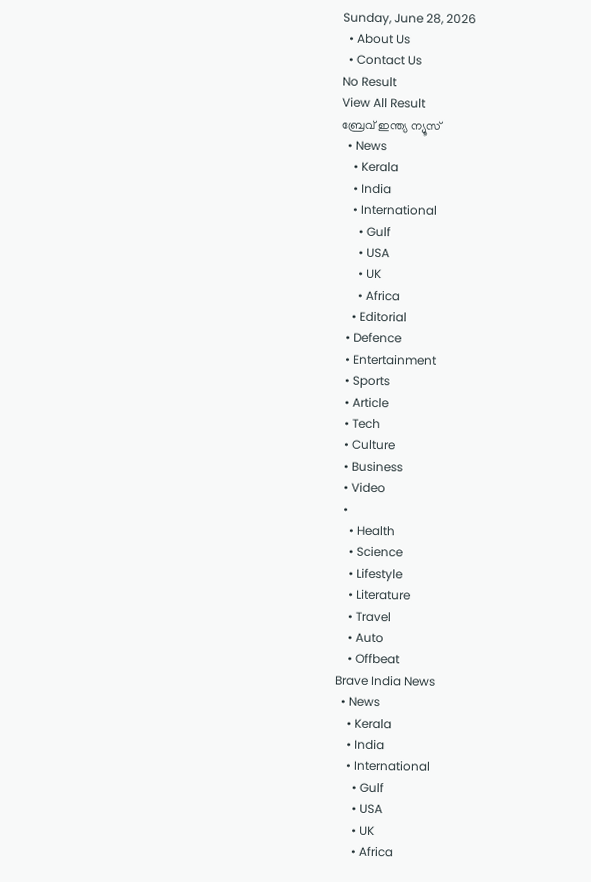Sunday, June 28, 2026
  • About Us
  • Contact Us
No Result
View All Result
ബ്രേവ് ഇന്ത്യ ന്യൂസ്
  • News
    • Kerala
    • India
    • International
      • Gulf
      • USA
      • UK
      • Africa
    • Editorial
  • Defence
  • Entertainment
  • Sports
  • Article
  • Tech
  • Culture
  • Business
  • Video
  •
    • Health
    • Science
    • Lifestyle
    • Literature
    • Travel
    • Auto
    • Offbeat
Brave India News
  • News
    • Kerala
    • India
    • International
      • Gulf
      • USA
      • UK
      • Africa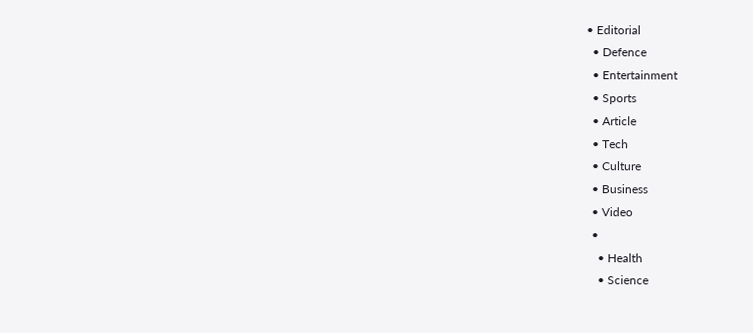• Editorial
  • Defence
  • Entertainment
  • Sports
  • Article
  • Tech
  • Culture
  • Business
  • Video
  •
    • Health
    • Science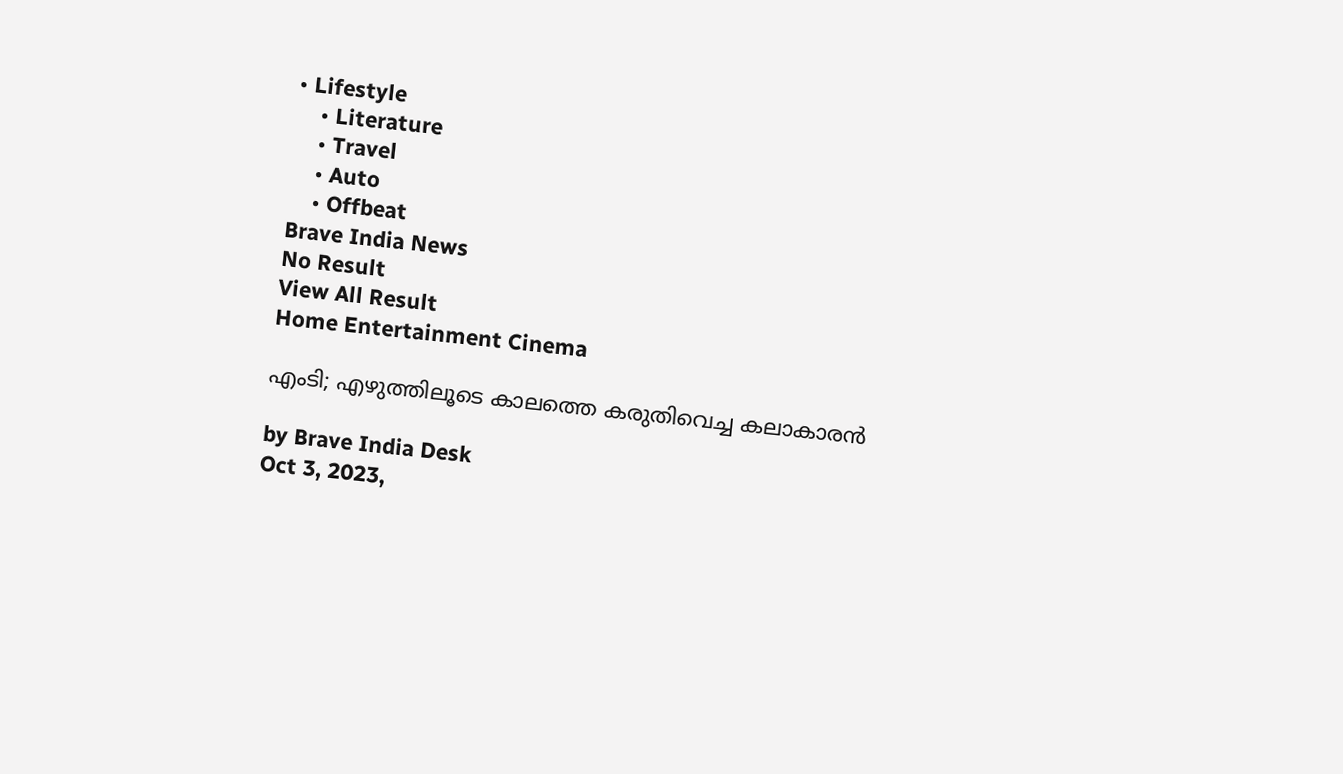• Lifestyle
    • Literature
    • Travel
    • Auto
    • Offbeat
Brave India News
No Result
View All Result
Home Entertainment Cinema

എംടി; എഴുത്തിലൂടെ കാലത്തെ കരുതിവെച്ച കലാകാരൻ

by Brave India Desk
Oct 3, 2023,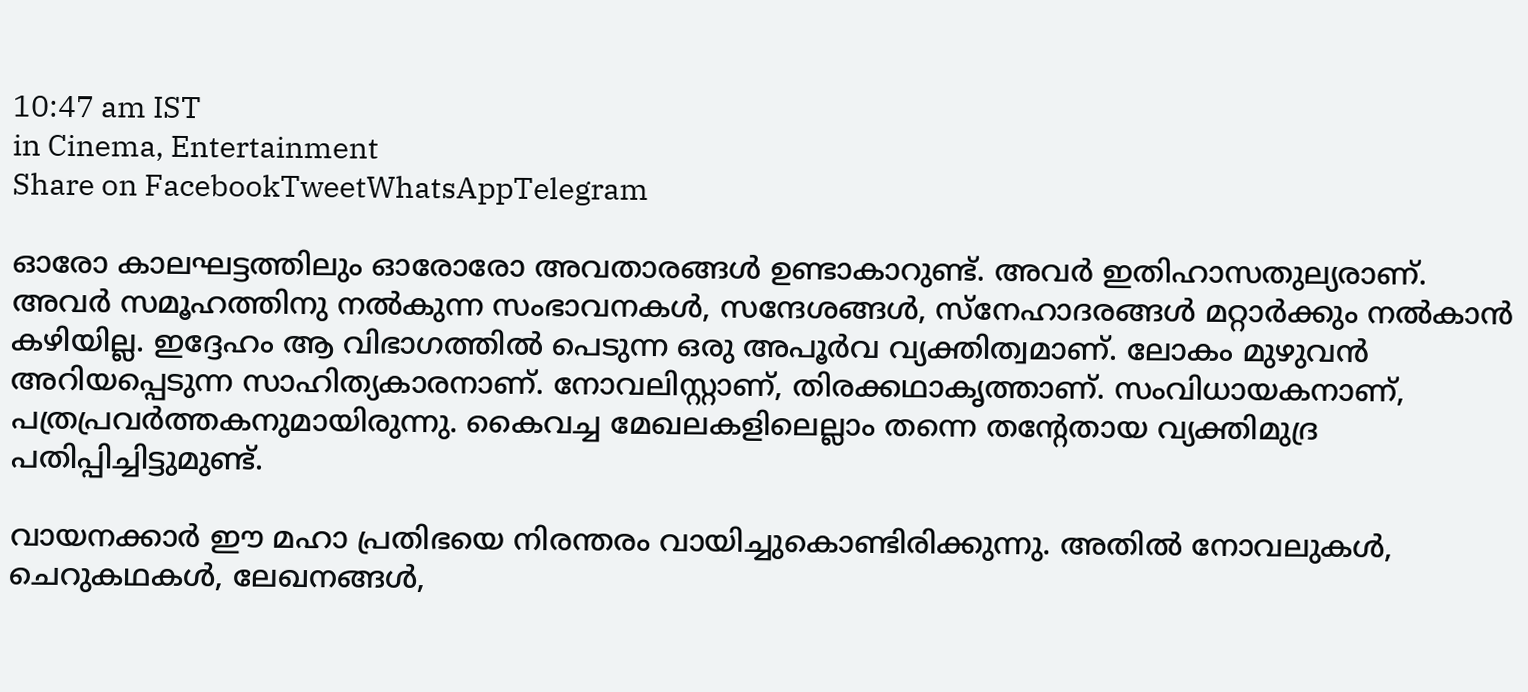10:47 am IST
in Cinema, Entertainment
Share on FacebookTweetWhatsAppTelegram

ഓരോ കാലഘട്ടത്തിലും ഓരോരോ അവതാരങ്ങൾ ഉണ്ടാകാറുണ്ട്. അവർ ഇതിഹാസതുല്യരാണ്. അവർ സമൂഹത്തിനു നൽകുന്ന സംഭാവനകൾ, സന്ദേശങ്ങൾ, സ്നേഹാദരങ്ങൾ മറ്റാർക്കും നൽകാൻ കഴിയില്ല. ഇദ്ദേഹം ആ വിഭാഗത്തിൽ പെടുന്ന ഒരു അപൂർവ വ്യക്തിത്വമാണ്. ലോകം മുഴുവൻ അറിയപ്പെടുന്ന സാഹിത്യകാരനാണ്. നോവലിസ്റ്റാണ്, തിരക്കഥാകൃത്താണ്. സംവിധായകനാണ്, പത്രപ്രവർത്തകനുമായിരുന്നു. കൈവച്ച മേഖലകളിലെല്ലാം തന്നെ തന്റേതായ വ്യക്തിമുദ്ര പതിപ്പിച്ചിട്ടുമുണ്ട്.

വായനക്കാർ ഈ മഹാ പ്രതിഭയെ നിരന്തരം വായിച്ചുകൊണ്ടിരിക്കുന്നു. അതിൽ നോവലുകൾ, ചെറുകഥകൾ, ലേഖനങ്ങൾ,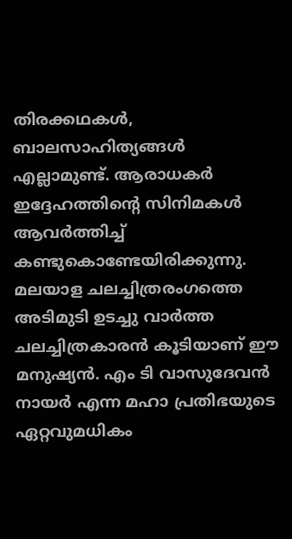തിരക്കഥകൾ, ബാലസാഹിത്യങ്ങൾ എല്ലാമുണ്ട്. ആരാധകർ ഇദ്ദേഹത്തിന്റെ സിനിമകൾ ആവർത്തിച്ച് കണ്ടുകൊണ്ടേയിരിക്കുന്നു. മലയാള ചലച്ചിത്രരംഗത്തെ അടിമുടി ഉടച്ചു വാർത്ത ചലച്ചിത്രകാരൻ കൂടിയാണ് ഈ മനുഷ്യൻ. എം ടി വാസുദേവൻ നായർ എന്ന മഹാ പ്രതിഭയുടെ ഏറ്റവുമധികം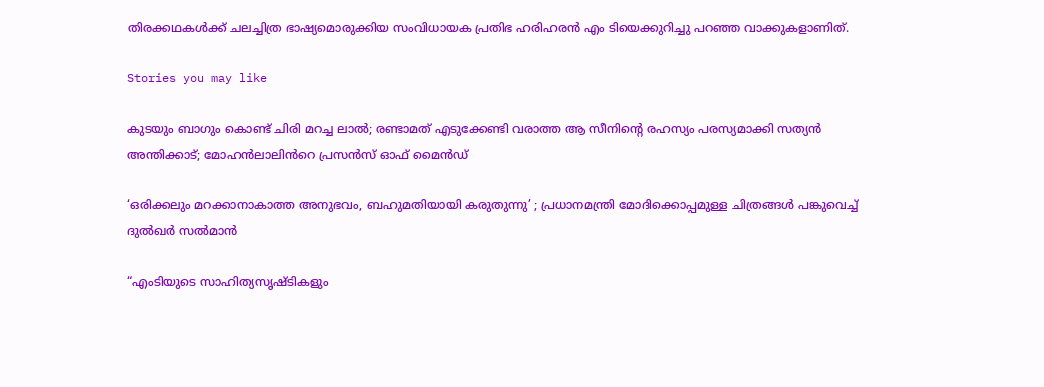തിരക്കഥകൾക്ക് ചലച്ചിത്ര ഭാഷ്യമൊരുക്കിയ സംവിധായക പ്രതിഭ ഹരിഹരൻ എം ടിയെക്കുറിച്ചു പറഞ്ഞ വാക്കുകളാണിത്.

Stories you may like

കുടയും ബാഗും കൊണ്ട് ചിരി മറച്ച ലാൽ; രണ്ടാമത് എടുക്കേണ്ടി വരാത്ത ആ സീനിന്റെ രഹസ്യം പരസ്യമാക്കി സത്യൻ അന്തിക്കാട്; മോഹൻലാലിൻറെ പ്രസൻസ് ഓഫ് മൈൻഡ്

‘ഒരിക്കലും മറക്കാനാകാത്ത അനുഭവം, ബഹുമതിയായി കരുതുന്നു’ ; പ്രധാനമന്ത്രി മോദിക്കൊപ്പമുള്ള ചിത്രങ്ങൾ പങ്കുവെച്ച് ദുൽഖർ സൽമാൻ

“എംടിയുടെ സാഹിത്യസൃഷ്ടികളും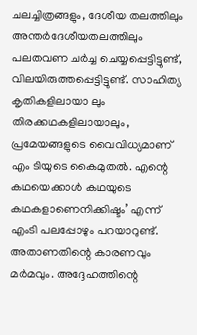ചലച്ചിത്രങ്ങളും, ദേശീയ തലത്തിലും അന്തർദേശീയതലത്തിലും പലതവണ ചർച്ച ചെയ്യപ്പെട്ടിട്ടുണ്ട്, വിലയിരുത്തപ്പെട്ടിട്ടുണ്ട്. സാഹിത്യ കൃതികളിലായാ ലും തിരക്കഥകളിലായാലും, പ്രമേയങ്ങളുടെ വൈവിധ്യമാണ് എം ടിയുടെ കൈമുതൽ. എന്റെ കഥയെക്കാൾ കഥയുടെ കഥകളാണെനിക്കിഷ്ടം’ എന്ന് എംടി പലപ്പോഴും പറയാറുണ്ട്. അതാണതിന്റെ കാരണവും മർമവും. അദ്ദേഹത്തിന്റെ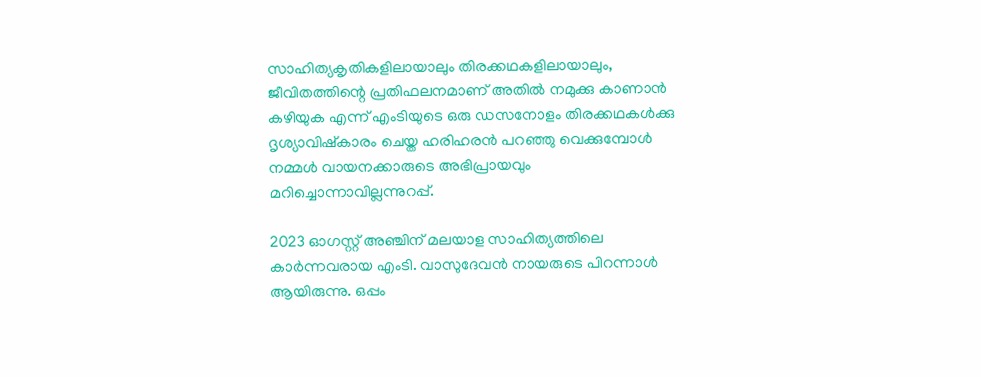സാഹിത്യകൃതികളിലായാലും തിരക്കഥകളിലായാലും, ജീവിതത്തിന്റെ പ്രതിഫലനമാണ് അതിൽ നമുക്കു കാണാൻ കഴിയുക എന്ന് എംടിയുടെ ഒരു ഡസനോളം തിരക്കഥകൾക്കു ദൃശ്യാവിഷ്കാരം ചെയ്ത ഹരിഹരൻ പറഞ്ഞു വെക്കുമ്പോൾ നമ്മൾ വായനക്കാരുടെ അഭിപ്രായവും മറിച്ചൊന്നാവില്ലന്നുറപ്പ്.

2023 ഓഗസ്റ്റ് അഞ്ചിന് മലയാള സാഹിത്യത്തിലെ കാർന്നവരായ എംടി. വാസുദേവൻ നായരുടെ പിറന്നാൾ ആയിരുന്നു. ഒപ്പം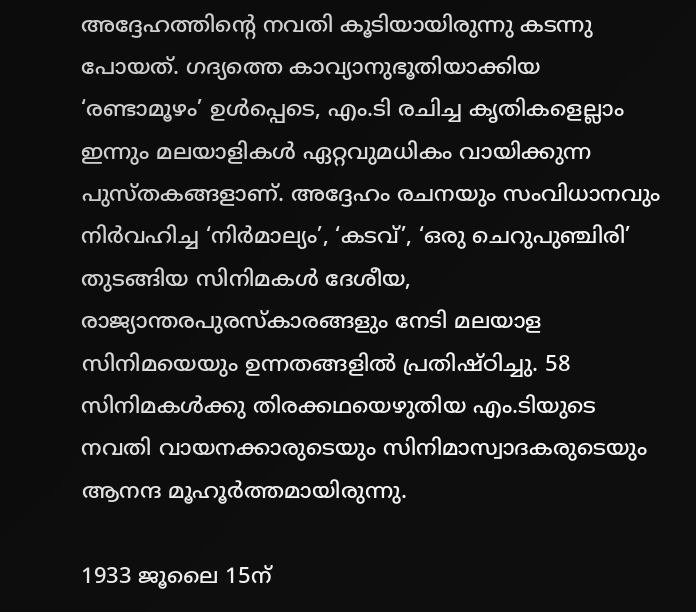അദ്ദേഹത്തിന്റെ നവതി കൂടിയായിരുന്നു കടന്നു പോയത്. ഗദ്യത്തെ കാവ്യാനുഭൂതിയാക്കിയ ‘രണ്ടാമൂഴം’ ഉൾപ്പെടെ, എം.ടി രചിച്ച കൃതികളെല്ലാം ഇന്നും മലയാളികൾ ഏറ്റവുമധികം വായിക്കുന്ന പുസ്തകങ്ങളാണ്. അദ്ദേഹം രചനയും സംവിധാനവും നിർവഹിച്ച ‘നിർമാല്യം’, ‘കടവ്’, ‘ഒരു ചെറുപുഞ്ചിരി’ തുടങ്ങിയ സിനിമകൾ ദേശീയ, രാജ്യാന്തരപുരസ്കാരങ്ങളും നേടി മലയാള സിനിമയെയും ഉന്നതങ്ങളിൽ പ്രതിഷ്ഠിച്ചു. 58 സിനിമകൾക്കു തിരക്കഥയെഴുതിയ എം.ടിയുടെ നവതി വായനക്കാരുടെയും സിനിമാസ്വാദകരുടെയും ആനന്ദ മൂഹൂർത്തമായിരുന്നു.

1933 ജൂലൈ 15ന്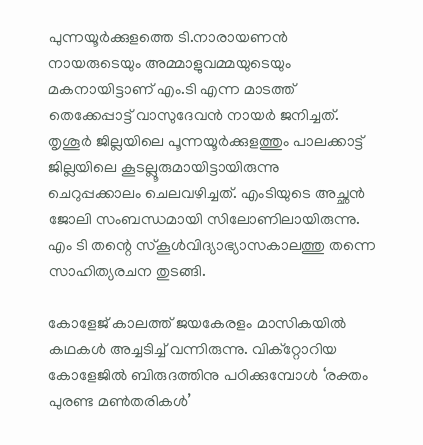പുന്നയൂർക്കുളത്തെ ടി.നാരായണൻ നായരുടെയും അമ്മാളുവമ്മയുടെയും മകനായിട്ടാണ് എം.ടി എന്ന മാടത്ത് തെക്കേപ്പാട്ട് വാസുദേവൻ നായർ ജനിച്ചത്. തൃശൂര്‍ ജില്ലയിലെ പൂന്നയൂര്‍ക്കുളത്തും പാലക്കാട്ട് ജില്ലയിലെ കൂടല്ലൂരുമായിട്ടായിരുന്നു ചെറുപ്പക്കാലം ചെലവഴിച്ചത്. എംടിയുടെ അച്ഛന്‍ ജോലി സംബന്ധമായി സിലോണിലായിരുന്നു. എം ടി തന്റെ സ്കൂൾവിദ്യാഭ്യാസകാലത്തു തന്നെ സാഹിത്യരചന തുടങ്ങി.

കോളേജ് കാലത്ത് ജയകേരളം മാസികയിൽ കഥകൾ അച്ചടിച്ച് വന്നിരുന്നു. വിക്റ്റോറിയ കോളേജിൽ ബിരുദത്തിനു പഠിക്കുമ്പോൾ ‘രക്തം പുരണ്ട മൺതരികൾ’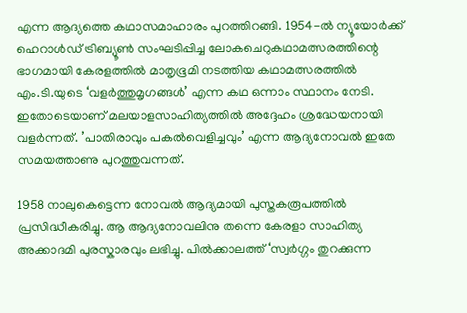എന്ന ആദ്യത്തെ കഥാസമാഹാരം പുറത്തിറങ്ങി. 1954-ൽ ന്യൂയോർക്ക് ഹെറാൾഡ് ട്രിബ്യൂൺ സംഘടിപ്പിച്ച ലോകചെറുകഥാമത്സരത്തിന്റെ ഭാഗമായി കേരളത്തിൽ മാതൃഭൂമി നടത്തിയ കഥാമത്സരത്തിൽ എം.ടി.യുടെ ‘വളർത്തുമൃഗങ്ങൾ’ എന്ന കഥ ഒന്നാം സ്ഥാനം നേടി. ഇതോടെയാണ് മലയാളസാഹിത്യത്തിൽ അദ്ദേഹം ശ്രദ്ധേയനായി വളർന്നത്. ’പാതിരാവും പകൽ‌വെളിച്ചവും’ എന്ന ആദ്യനോവൽ ഇതേ സമയത്താണു പുറത്തുവന്നത്.

1958 നാലുകെട്ടെന്ന നോവൽ ആദ്യമായി പുസ്തകരൂപത്തിൽ പ്രസിദ്ധീകരിച്ചു. ആ ആദ്യനോവലിനു തന്നെ കേരളാ സാഹിത്യ അക്കാദമി പുരസ്കാരവും ലഭിച്ചു. പിൽക്കാലത്ത് ‘സ്വർഗ്ഗം തുറക്കുന്ന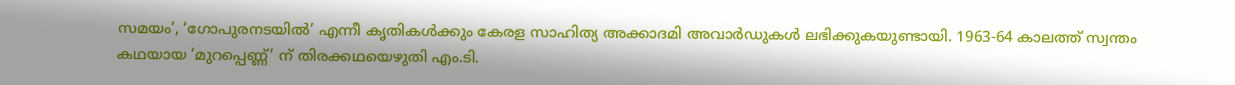സമയം’, ‘ഗോപുരനടയിൽ’ എന്നീ കൃതികൾക്കും കേരള സാഹിത്യ അക്കാദമി അവാർഡുകൾ ലഭിക്കുകയുണ്ടായി. 1963-64 കാലത്ത് സ്വന്തം കഥയായ ‘മുറപ്പെണ്ണ്’ ന് തിരക്കഥയെഴുതി എം.ടി.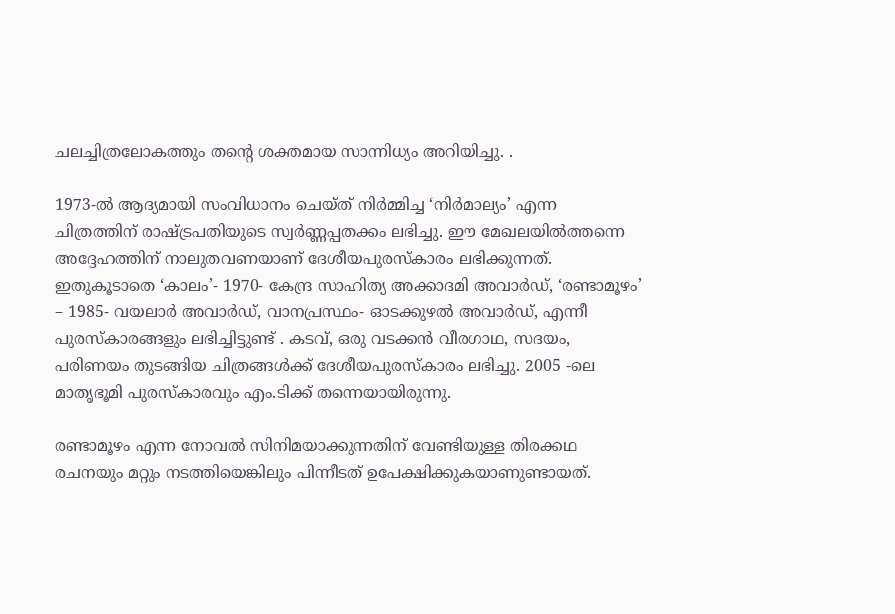ചലച്ചിത്രലോകത്തും തന്റെ ശക്തമായ സാന്നിധ്യം അറിയിച്ചു. .

1973-ൽ ആദ്യമായി സംവിധാനം ചെയ്ത് നിർമ്മിച്ച ‘നിർമാല്യം’ എന്ന ചിത്രത്തിന് രാഷ്ട്രപതിയുടെ സ്വർണ്ണപ്പതക്കം ലഭിച്ചു. ഈ മേഖലയിൽത്തന്നെ അദ്ദേഹത്തിന് നാലുതവണയാണ് ദേശീയപുരസ്കാരം ലഭിക്കുന്നത്. ഇതുകൂടാതെ ‘കാലം’- 1970- കേന്ദ്ര സാഹിത്യ അക്കാദമി അവാർഡ്, ‘രണ്ടാമൂഴം’ – 1985- വയലാർ അവാർഡ്, വാനപ്രസ്ഥം- ഓടക്കുഴൽ അവാർഡ്, എന്നീ പുരസ്കാരങ്ങളും ലഭിച്ചിട്ടുണ്ട് . കടവ്‌, ഒരു വടക്കൻ വീരഗാഥ, സദയം, പരിണയം തുടങ്ങിയ ചിത്രങ്ങൾക്ക് ദേശീയപുരസ്കാരം ലഭിച്ചു. 2005 -ലെ മാതൃഭൂമി പുരസ്കാരവും എം.ടിക്ക് തന്നെയായിരുന്നു.

രണ്ടാമൂഴം എന്ന നോവൽ സിനിമയാക്കുന്നതിന് വേണ്ടിയുള്ള തിരക്കഥ രചനയും മറ്റും നടത്തിയെങ്കിലും പിന്നീടത് ഉപേക്ഷിക്കുകയാണുണ്ടായത്.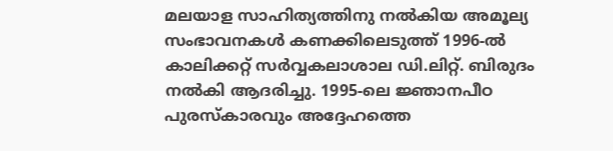മലയാള സാഹിത്യത്തിനു നൽകിയ അമൂല്യ സംഭാവനകൾ കണക്കിലെടുത്ത് 1996-ൽ കാലിക്കറ്റ് സർവ്വകലാശാല ഡി.ലിറ്റ്. ബിരുദം നൽകി ആദരിച്ചു. 1995-ലെ ജ്ഞാനപീഠ പുരസ്കാരവും അദ്ദേഹത്തെ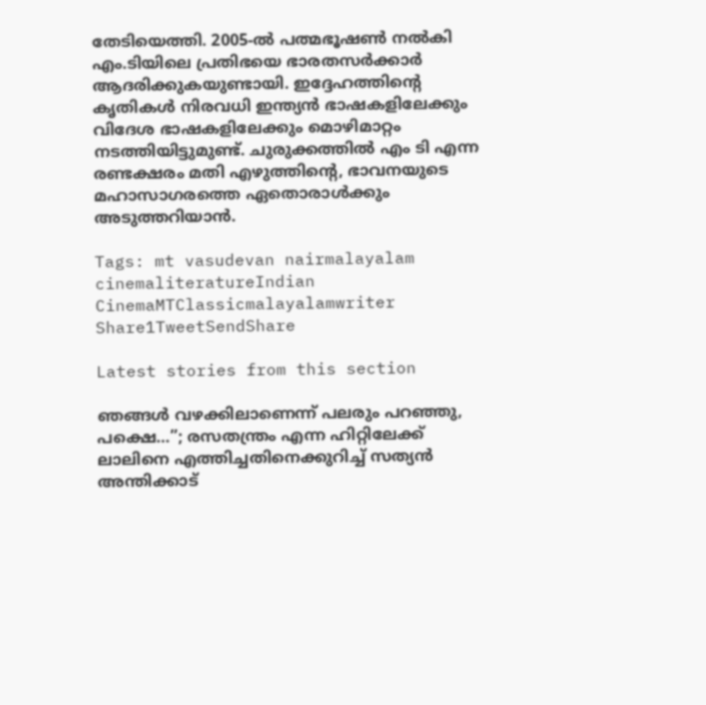തേടിയെത്തി. 2005-ൽ പത്മഭൂഷൺ നൽകി എം.ടിയിലെ പ്രതിഭയെ ഭാരതസർക്കാർ ആദരിക്കുകയുണ്ടായി. ഇദ്ദേഹത്തിന്റെ കൃതികൾ നിരവധി ഇന്ത്യൻ ഭാഷകളിലേക്കും വിദേശ ഭാഷകളിലേക്കും മൊഴിമാറ്റം നടത്തിയിട്ടുമുണ്ട്. ചുരുക്കത്തിൽ എം ടി എന്ന രണ്ടക്ഷരം മതി എഴുത്തിന്റെ, ഭാവനയുടെ മഹാസാഗരത്തെ ഏതൊരാൾക്കും അടുത്തറിയാൻ.

Tags: mt vasudevan nairmalayalam cinemaliteratureIndian CinemaMTClassicmalayalamwriter
Share1TweetSendShare

Latest stories from this section

ഞങ്ങൾ വഴക്കിലാണെന്ന് പലരും പറഞ്ഞു, പക്ഷെ…”; രസതന്ത്രം എന്ന ഹിറ്റിലേക്ക് ലാലിനെ എത്തിച്ചതിനെക്കുറിച്ച് സത്യൻ അന്തിക്കാട്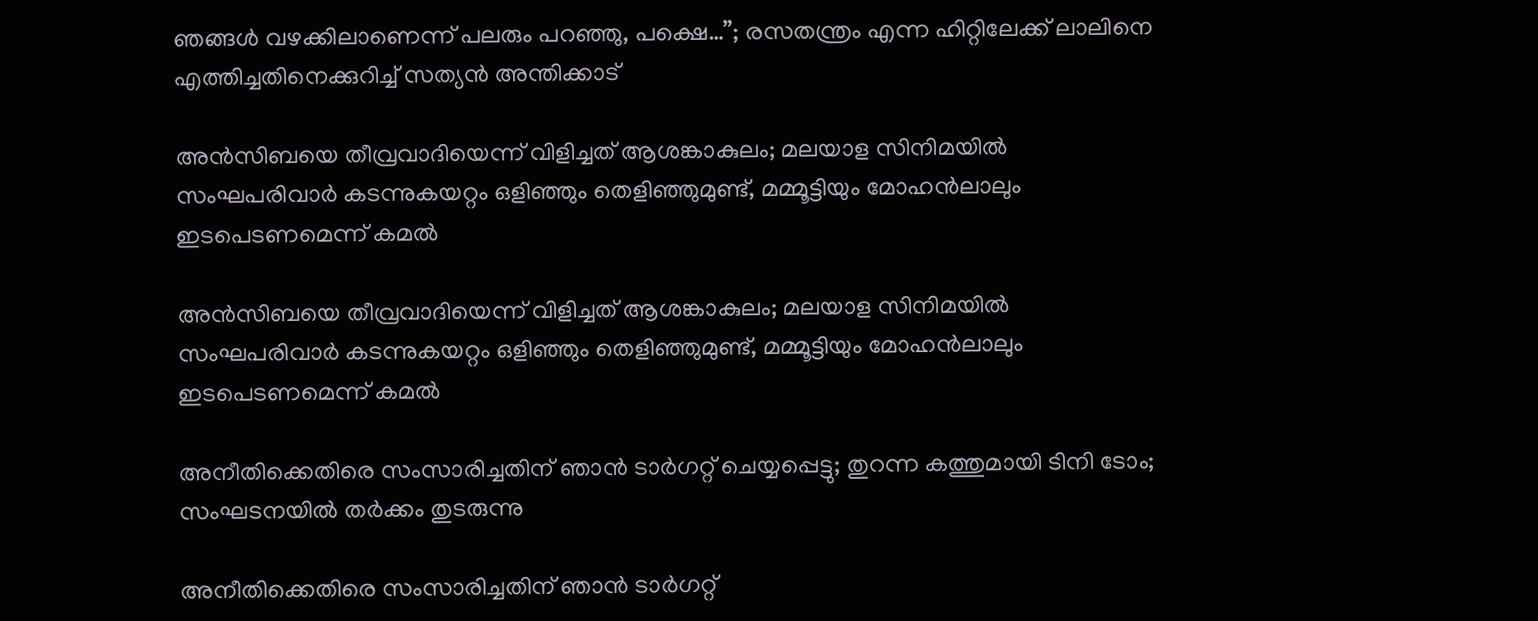ഞങ്ങൾ വഴക്കിലാണെന്ന് പലരും പറഞ്ഞു, പക്ഷെ…”; രസതന്ത്രം എന്ന ഹിറ്റിലേക്ക് ലാലിനെ എത്തിച്ചതിനെക്കുറിച്ച് സത്യൻ അന്തിക്കാട്

അൻസിബയെ തീവ്രവാദിയെന്ന് വിളിച്ചത് ആശങ്കാകുലം; മലയാള സിനിമയിൽ സംഘപരിവാർ കടന്നുകയറ്റം ഒളിഞ്ഞും തെളിഞ്ഞുമുണ്ട്, മമ്മൂട്ടിയും മോഹൻലാലും ഇടപെടണമെന്ന് കമൽ

അൻസിബയെ തീവ്രവാദിയെന്ന് വിളിച്ചത് ആശങ്കാകുലം; മലയാള സിനിമയിൽ സംഘപരിവാർ കടന്നുകയറ്റം ഒളിഞ്ഞും തെളിഞ്ഞുമുണ്ട്, മമ്മൂട്ടിയും മോഹൻലാലും ഇടപെടണമെന്ന് കമൽ

അനീതിക്കെതിരെ സംസാരിച്ചതിന് ഞാൻ ടാർഗറ്റ് ചെയ്യപ്പെട്ടു; തുറന്ന കത്തുമായി ടിനി ടോം; സംഘടനയിൽ തർക്കം തുടരുന്നു

അനീതിക്കെതിരെ സംസാരിച്ചതിന് ഞാൻ ടാർഗറ്റ്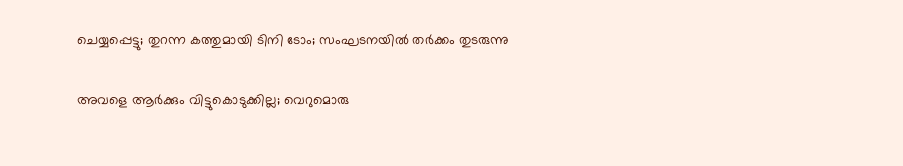ചെയ്യപ്പെട്ടു; തുറന്ന കത്തുമായി ടിനി ടോം; സംഘടനയിൽ തർക്കം തുടരുന്നു

അവളെ ആർക്കും വിട്ടുകൊടുക്കില്ല; വെറുമൊരു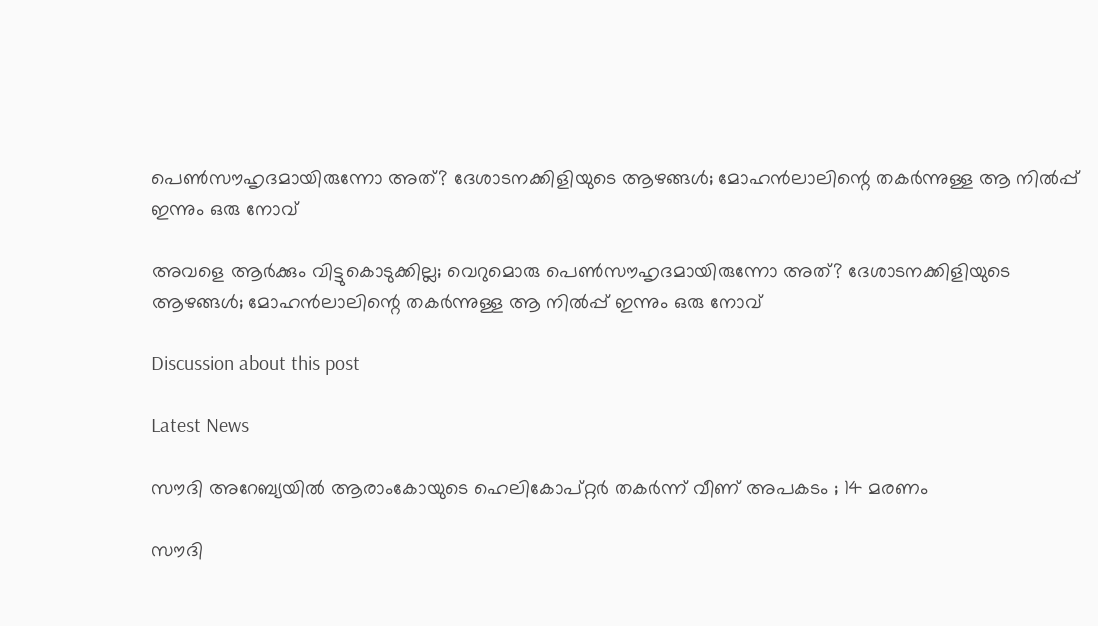പെൺസൗഹൃദമായിരുന്നോ അത്? ദേശാടനക്കിളിയുടെ ആഴങ്ങൾ; മോഹൻലാലിന്റെ തകർന്നുള്ള ആ നിൽപ്പ് ഇന്നും ഒരു നോവ്

അവളെ ആർക്കും വിട്ടുകൊടുക്കില്ല; വെറുമൊരു പെൺസൗഹൃദമായിരുന്നോ അത്? ദേശാടനക്കിളിയുടെ ആഴങ്ങൾ; മോഹൻലാലിന്റെ തകർന്നുള്ള ആ നിൽപ്പ് ഇന്നും ഒരു നോവ്

Discussion about this post

Latest News

സൗദി അറേബ്യയിൽ ആരാംകോയുടെ ഹെലികോപ്റ്റർ തകർന്ന് വീണ് അപകടം ; 14 മരണം

സൗദി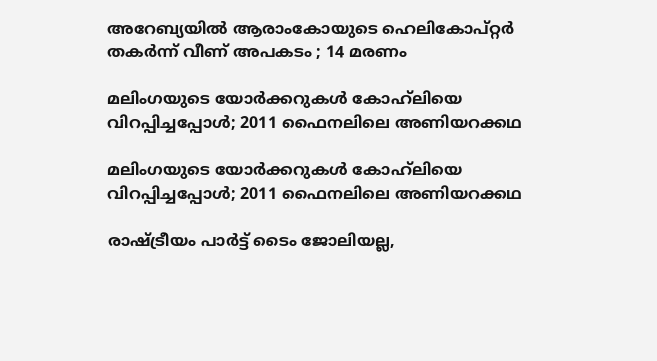അറേബ്യയിൽ ആരാംകോയുടെ ഹെലികോപ്റ്റർ തകർന്ന് വീണ് അപകടം ; 14 മരണം

മലിംഗയുടെ യോർക്കറുകൾ കോഹ്‌ലിയെ വിറപ്പിച്ചപ്പോൾ; 2011 ഫൈനലിലെ അണിയറക്കഥ

മലിംഗയുടെ യോർക്കറുകൾ കോഹ്‌ലിയെ വിറപ്പിച്ചപ്പോൾ; 2011 ഫൈനലിലെ അണിയറക്കഥ

രാഷ്ട്രീയം പാർട്ട് ടൈം ജോലിയല്ല,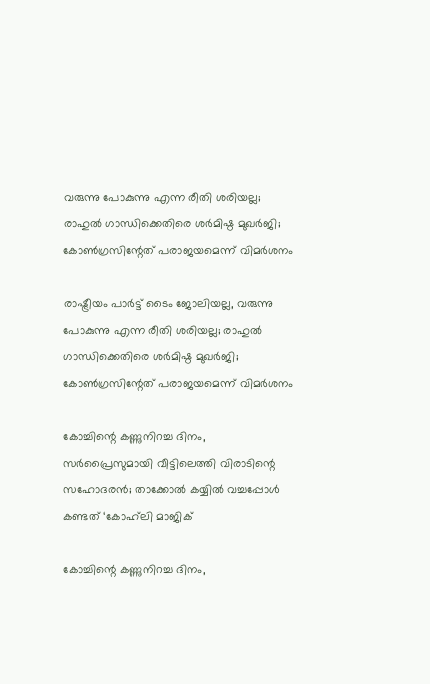വരുന്നു പോകുന്നു എന്ന രീതി ശരിയല്ല; രാഹുൽ ഗാന്ധിക്കെതിരെ ശർമിഷ്ഠ മുഖർജി; കോൺഗ്രസിന്റേത് പരാജയമെന്ന് വിമർശനം

രാഷ്ട്രീയം പാർട്ട് ടൈം ജോലിയല്ല, വരുന്നു പോകുന്നു എന്ന രീതി ശരിയല്ല; രാഹുൽ ഗാന്ധിക്കെതിരെ ശർമിഷ്ഠ മുഖർജി; കോൺഗ്രസിന്റേത് പരാജയമെന്ന് വിമർശനം

കോച്ചിന്റെ കണ്ണുനിറച്ച ദിനം, സർപ്രൈസുമായി വീട്ടിലെത്തി വിരാടിന്റെ സഹോദരൻ; താക്കോൽ കയ്യിൽ വച്ചപ്പോൾ കണ്ടത് ‘കോഹ്‌ലി മാജിക്

കോച്ചിന്റെ കണ്ണുനിറച്ച ദിനം,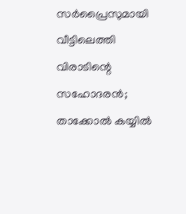സർപ്രൈസുമായി വീട്ടിലെത്തി വിരാടിന്റെ സഹോദരൻ; താക്കോൽ കയ്യിൽ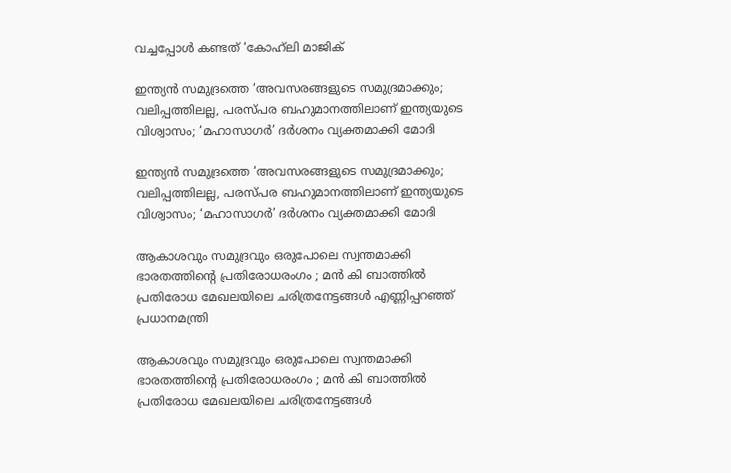വച്ചപ്പോൾ കണ്ടത് ‘കോഹ്‌ലി മാജിക്

ഇന്ത്യൻ സമുദ്രത്തെ ‘അവസരങ്ങളുടെ സമുദ്രമാക്കും; വലിപ്പത്തിലല്ല, പരസ്പര ബഹുമാനത്തിലാണ് ഇന്ത്യയുടെ വിശ്വാസം; ‘മഹാസാഗർ’ ദർശനം വ്യക്തമാക്കി മോദി

ഇന്ത്യൻ സമുദ്രത്തെ ‘അവസരങ്ങളുടെ സമുദ്രമാക്കും; വലിപ്പത്തിലല്ല, പരസ്പര ബഹുമാനത്തിലാണ് ഇന്ത്യയുടെ വിശ്വാസം; ‘മഹാസാഗർ’ ദർശനം വ്യക്തമാക്കി മോദി

ആകാശവും സമുദ്രവും ഒരുപോലെ സ്വന്തമാക്കി ഭാരതത്തിന്റെ പ്രതിരോധരംഗം ; മൻ കി ബാത്തിൽ പ്രതിരോധ മേഖലയിലെ ചരിത്രനേട്ടങ്ങൾ എണ്ണിപ്പറഞ്ഞ് പ്രധാനമന്ത്രി

ആകാശവും സമുദ്രവും ഒരുപോലെ സ്വന്തമാക്കി ഭാരതത്തിന്റെ പ്രതിരോധരംഗം ; മൻ കി ബാത്തിൽ പ്രതിരോധ മേഖലയിലെ ചരിത്രനേട്ടങ്ങൾ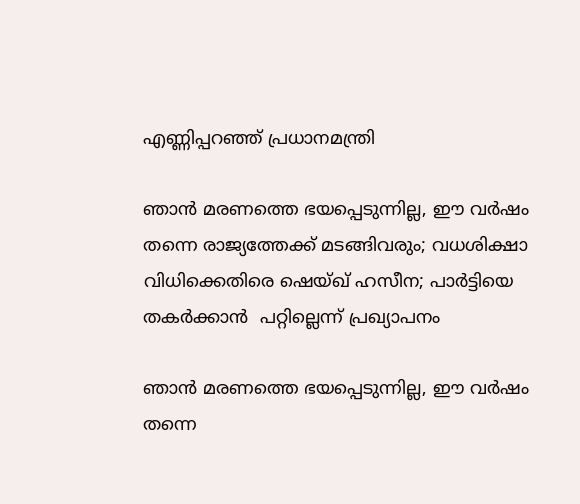എണ്ണിപ്പറഞ്ഞ് പ്രധാനമന്ത്രി

ഞാൻ മരണത്തെ ഭയപ്പെടുന്നില്ല, ഈ വർഷം തന്നെ രാജ്യത്തേക്ക് മടങ്ങിവരും; വധശിക്ഷാ വിധിക്കെതിരെ ഷെയ്ഖ് ഹസീന; പാർട്ടിയെ തകർക്കാൻ  പറ്റില്ലെന്ന് പ്രഖ്യാപനം

ഞാൻ മരണത്തെ ഭയപ്പെടുന്നില്ല, ഈ വർഷം തന്നെ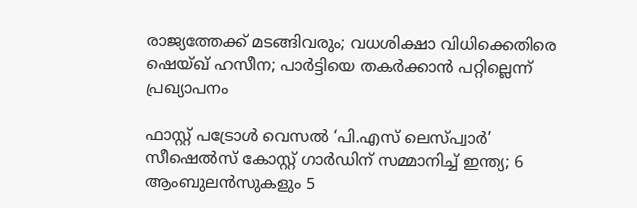രാജ്യത്തേക്ക് മടങ്ങിവരും; വധശിക്ഷാ വിധിക്കെതിരെ ഷെയ്ഖ് ഹസീന; പാർട്ടിയെ തകർക്കാൻ പറ്റില്ലെന്ന് പ്രഖ്യാപനം

ഫാസ്റ്റ് പട്രോൾ വെസൽ ‘പി.എസ് ലെസ്‌പ്വാർ’ സീഷെൽസ് കോസ്റ്റ് ഗാർഡിന് സമ്മാനിച്ച് ഇന്ത്യ; 6 ആംബുലൻസുകളും 5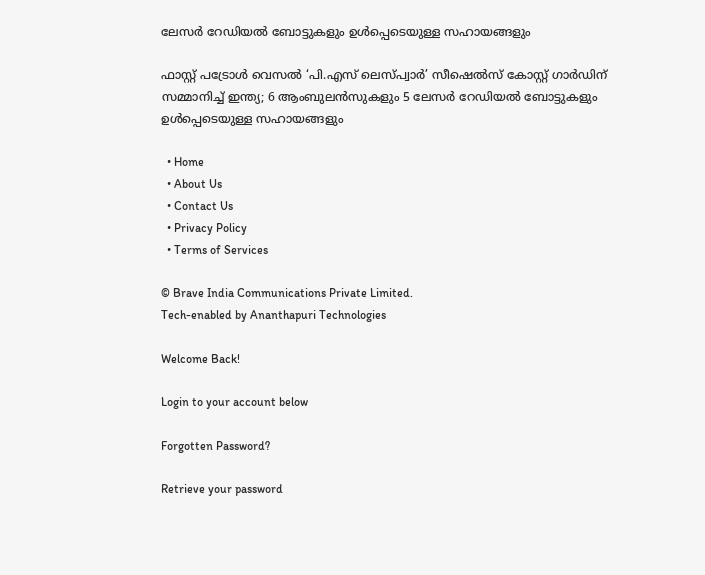ലേസർ റേഡിയൽ ബോട്ടുകളും ഉൾപ്പെടെയുള്ള സഹായങ്ങളും

ഫാസ്റ്റ് പട്രോൾ വെസൽ ‘പി.എസ് ലെസ്‌പ്വാർ’ സീഷെൽസ് കോസ്റ്റ് ഗാർഡിന് സമ്മാനിച്ച് ഇന്ത്യ; 6 ആംബുലൻസുകളും 5 ലേസർ റേഡിയൽ ബോട്ടുകളും ഉൾപ്പെടെയുള്ള സഹായങ്ങളും

  • Home
  • About Us
  • Contact Us
  • Privacy Policy
  • Terms of Services

© Brave India Communications Private Limited.
Tech-enabled by Ananthapuri Technologies

Welcome Back!

Login to your account below

Forgotten Password?

Retrieve your password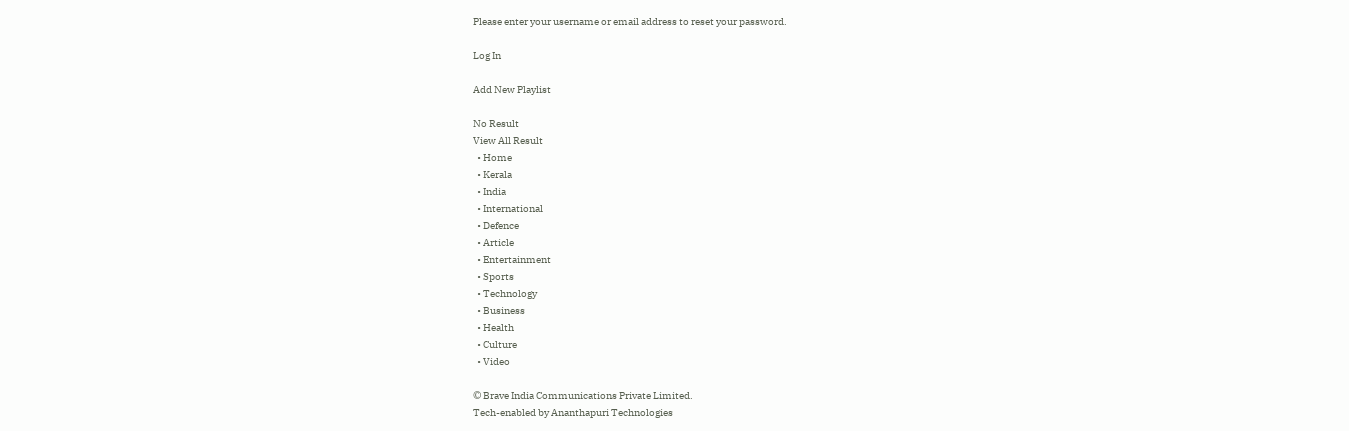Please enter your username or email address to reset your password.

Log In

Add New Playlist

No Result
View All Result
  • Home
  • Kerala
  • India
  • International
  • Defence
  • Article
  • Entertainment
  • Sports
  • Technology
  • Business
  • Health
  • Culture
  • Video

© Brave India Communications Private Limited.
Tech-enabled by Ananthapuri Technologies